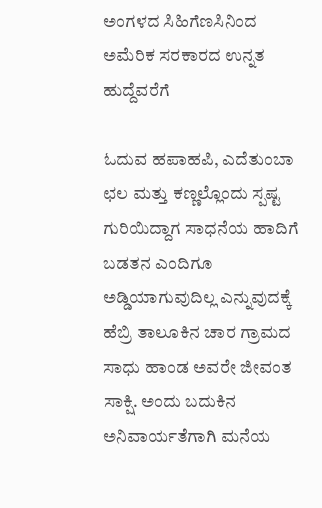ಅಂಗಳದ ಸಿಹಿಗೆಣಸಿನಿಂದ ಅಮೆರಿಕ ಸರಕಾರದ ಉನ್ನತ ಹುದ್ದೆವರೆಗೆ

ಓದುವ ಹಪಾಹಪಿ, ಎದೆತುಂಬಾ ಛಲ ಮತ್ತು ಕಣ್ಣಲ್ಲೊಂದು ಸ್ಪಷ್ಟ ಗುರಿಯಿದ್ದಾಗ ಸಾಧನೆಯ ಹಾದಿಗೆ ಬಡತನ ಎಂದಿಗೂ ಅಡ್ಡಿಯಾಗುವುದಿಲ್ಲ ಎನ್ನುವುದಕ್ಕೆ ಹೆಬ್ರಿ ತಾಲೂಕಿನ ಚಾರ ಗ್ರಾಮದ ಸಾಧು ಹಾಂಡ ಅವರೇ ಜೀವಂತ ಸಾಕ್ಷಿ. ಅಂದು ಬದುಕಿನ ಅನಿವಾರ್ಯತೆಗಾಗಿ ಮನೆಯ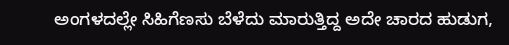ಅಂಗಳದಲ್ಲೇ ಸಿಹಿಗೆಣಸು ಬೆಳೆದು ಮಾರುತ್ತಿದ್ದ ಅದೇ ಚಾರದ ಹುಡುಗ,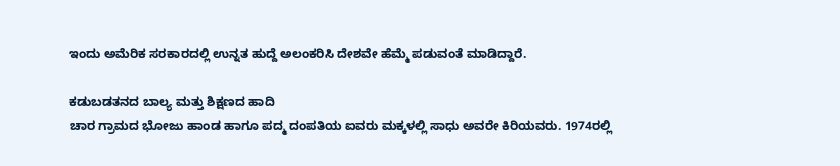ಇಂದು ಅಮೆರಿಕ ಸರಕಾರದಲ್ಲಿ ಉನ್ನತ ಹುದ್ದೆ ಅಲಂಕರಿಸಿ ದೇಶವೇ ಹೆಮ್ಮೆ ಪಡುವಂತೆ ಮಾಡಿದ್ದಾರೆ.

ಕಡುಬಡತನದ ಬಾಲ್ಯ ಮತ್ತು ಶಿಕ್ಷಣದ ಹಾದಿ
ಚಾರ ಗ್ರಾಮದ ಭೋಜು ಹಾಂಡ ಹಾಗೂ ಪದ್ಮ ದಂಪತಿಯ ಐವರು ಮಕ್ಕಳಲ್ಲಿ ಸಾಧು ಅವರೇ ಕಿರಿಯವರು. 1974ರಲ್ಲಿ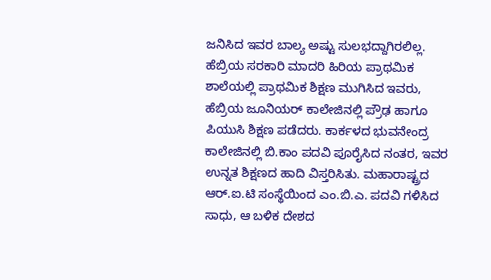ಜನಿಸಿದ ಇವರ ಬಾಲ್ಯ ಅಷ್ಟು ಸುಲಭದ್ದಾಗಿರಲಿಲ್ಲ. ಹೆಬ್ರಿಯ ಸರಕಾರಿ ಮಾದರಿ ಹಿರಿಯ ಪ್ರಾಥಮಿಕ ಶಾಲೆಯಲ್ಲಿ ಪ್ರಾಥಮಿಕ ಶಿಕ್ಷಣ ಮುಗಿಸಿದ ಇವರು, ಹೆಬ್ರಿಯ ಜೂನಿಯರ್ ಕಾಲೇಜಿನಲ್ಲಿ ಪ್ರೌಢ ಹಾಗೂ ಪಿಯುಸಿ ಶಿಕ್ಷಣ ಪಡೆದರು. ಕಾರ್ಕಳದ ಭುವನೇಂದ್ರ ಕಾಲೇಜಿನಲ್ಲಿ ಬಿ.ಕಾಂ ಪದವಿ ಪೂರೈಸಿದ ನಂತರ, ಇವರ ಉನ್ನತ ಶಿಕ್ಷಣದ ಹಾದಿ ವಿಸ್ತರಿಸಿತು. ಮಹಾರಾಷ್ಟ್ರದ ಆರ್.ಐ.ಟಿ ಸಂಸ್ಥೆಯಿಂದ ಎಂ.ಬಿ.ಎ. ಪದವಿ ಗಳಿಸಿದ ಸಾಧು, ಆ ಬಳಿಕ ದೇಶದ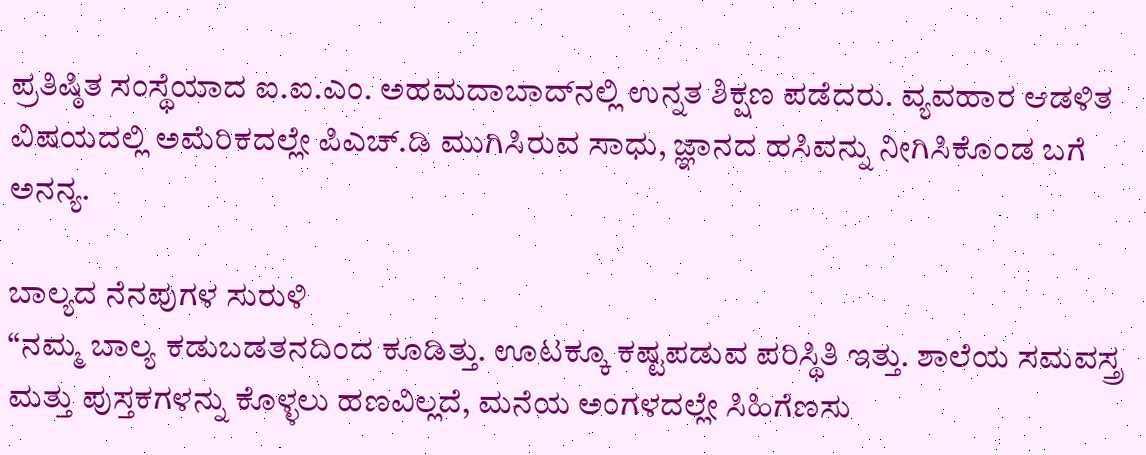ಪ್ರತಿಷ್ಠಿತ ಸಂಸ್ಥೆಯಾದ ಐ.ಐ.ಎಂ. ಅಹಮದಾಬಾದ್‌ನಲ್ಲಿ ಉನ್ನತ ಶಿಕ್ಷಣ ಪಡೆದರು. ವ್ಯವಹಾರ ಆಡಳಿತ ವಿಷಯದಲ್ಲಿ ಅಮೆರಿಕದಲ್ಲೇ ಪಿಎಚ್.ಡಿ ಮುಗಿಸಿರುವ ಸಾಧು, ಜ್ಞಾನದ ಹಸಿವನ್ನು ನೀಗಿಸಿಕೊಂಡ ಬಗೆ ಅನನ್ಯ.

ಬಾಲ್ಯದ ನೆನಪುಗಳ ಸುರುಳಿ
“ನಮ್ಮ ಬಾಲ್ಯ ಕಡುಬಡತನದಿಂದ ಕೂಡಿತ್ತು. ಊಟಕ್ಕೂ ಕಷ್ಟಪಡುವ ಪರಿಸ್ಥಿತಿ ಇತ್ತು. ಶಾಲೆಯ ಸಮವಸ್ತ್ರ ಮತ್ತು ಪುಸ್ತಕಗಳನ್ನು ಕೊಳ್ಳಲು ಹಣವಿಲ್ಲದೆ, ಮನೆಯ ಅಂಗಳದಲ್ಲೇ ಸಿಹಿಗೆಣಸು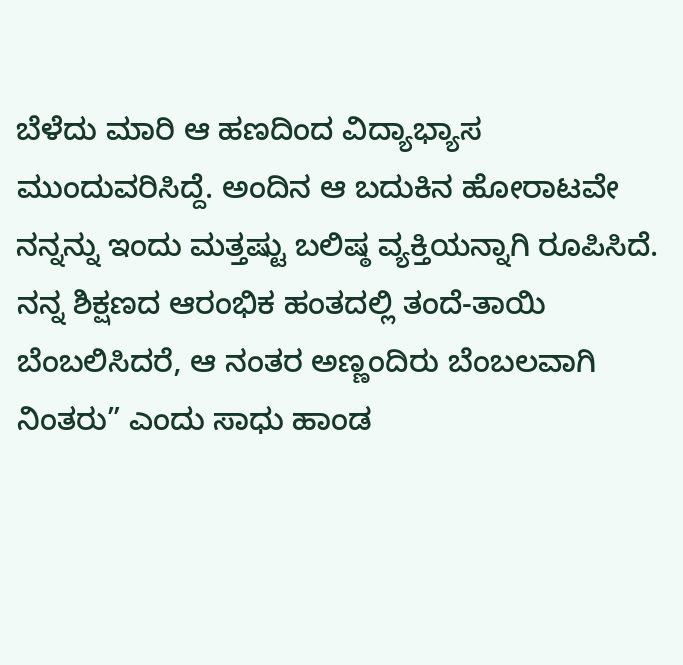ಬೆಳೆದು ಮಾರಿ ಆ ಹಣದಿಂದ ವಿದ್ಯಾಭ್ಯಾಸ ಮುಂದುವರಿಸಿದ್ದೆ. ಅಂದಿನ ಆ ಬದುಕಿನ ಹೋರಾಟವೇ ನನ್ನನ್ನು ಇಂದು ಮತ್ತಷ್ಟು ಬಲಿಷ್ಠ ವ್ಯಕ್ತಿಯನ್ನಾಗಿ ರೂಪಿಸಿದೆ. ನನ್ನ ಶಿಕ್ಷಣದ ಆರಂಭಿಕ ಹಂತದಲ್ಲಿ ತಂದೆ-ತಾಯಿ ಬೆಂಬಲಿಸಿದರೆ, ಆ ನಂತರ ಅಣ್ಣಂದಿರು ಬೆಂಬಲವಾಗಿ ನಿಂತರು” ಎಂದು ಸಾಧು ಹಾಂಡ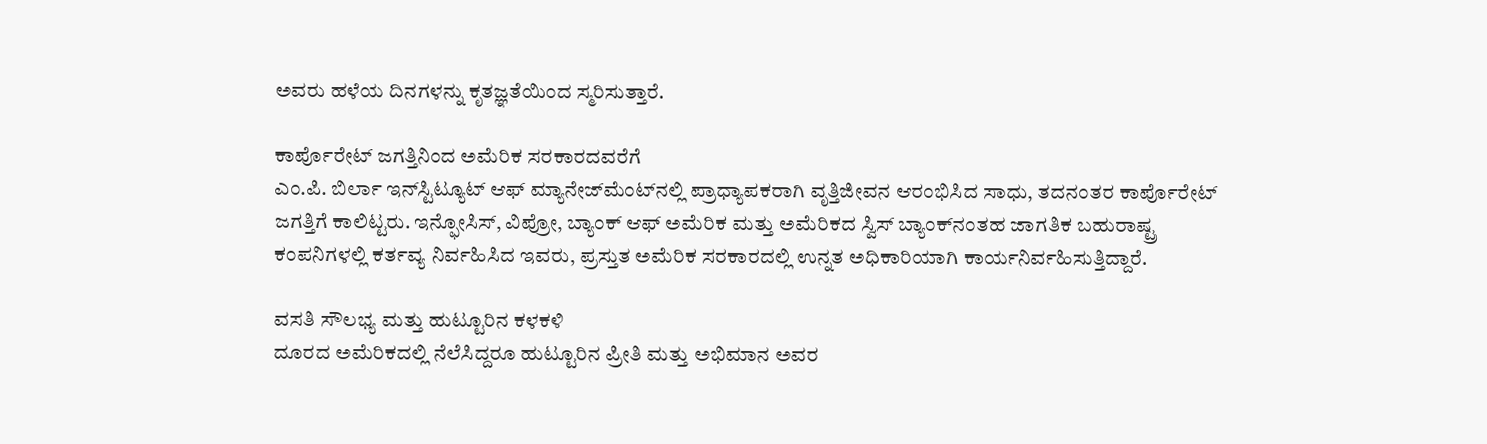ಅವರು ಹಳೆಯ ದಿನಗಳನ್ನು ಕೃತಜ್ಞತೆಯಿಂದ ಸ್ಮರಿಸುತ್ತಾರೆ.

ಕಾರ್ಪೊರೇಟ್ ಜಗತ್ತಿನಿಂದ ಅಮೆರಿಕ ಸರಕಾರದವರೆಗೆ
ಎಂ.ಪಿ. ಬಿರ್ಲಾ ಇನ್‌ಸ್ಟಿಟ್ಯೂಟ್ ಆಫ್ ಮ್ಯಾನೇಜ್‌ಮೆಂಟ್‌ನಲ್ಲಿ ಪ್ರಾಧ್ಯಾಪಕರಾಗಿ ವೃತ್ತಿಜೀವನ ಆರಂಭಿಸಿದ ಸಾಧು, ತದನಂತರ ಕಾರ್ಪೊರೇಟ್ ಜಗತ್ತಿಗೆ ಕಾಲಿಟ್ಟರು. ಇನ್ಫೋಸಿಸ್, ವಿಪ್ರೋ, ಬ್ಯಾಂಕ್ ಆಫ್ ಅಮೆರಿಕ ಮತ್ತು ಅಮೆರಿಕದ ಸ್ವಿಸ್ ಬ್ಯಾಂಕ್‌ನಂತಹ ಜಾಗತಿಕ ಬಹುರಾಷ್ಟ್ರ ಕಂಪನಿಗಳಲ್ಲಿ ಕರ್ತವ್ಯ ನಿರ್ವಹಿಸಿದ ಇವರು, ಪ್ರಸ್ತುತ ಅಮೆರಿಕ ಸರಕಾರದಲ್ಲಿ ಉನ್ನತ ಅಧಿಕಾರಿಯಾಗಿ ಕಾರ್ಯನಿರ್ವಹಿಸುತ್ತಿದ್ದಾರೆ.

ವಸತಿ ಸೌಲಭ್ಯ ಮತ್ತು ಹುಟ್ಟೂರಿನ ಕಳಕಳಿ
ದೂರದ ಅಮೆರಿಕದಲ್ಲಿ ನೆಲೆಸಿದ್ದರೂ ಹುಟ್ಟೂರಿನ ಪ್ರೀತಿ ಮತ್ತು ಅಭಿಮಾನ ಅವರ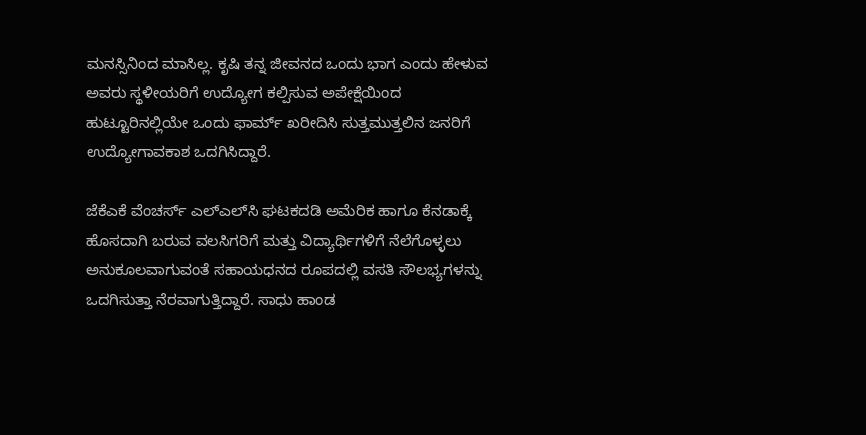ಮನಸ್ಸಿನಿಂದ ಮಾಸಿಲ್ಲ. ಕೃಷಿ ತನ್ನ ಜೀವನದ ಒಂದು ಭಾಗ ಎಂದು ಹೇಳುವ ಅವರು ಸ್ಥಳೀಯರಿಗೆ ಉದ್ಯೋಗ ಕಲ್ಪಿಸುವ ಅಪೇಕ್ಷೆಯಿಂದ ಹುಟ್ಟೂರಿನಲ್ಲಿಯೇ ಒಂದು ಫಾರ್ಮ್ ಖರೀದಿಸಿ ಸುತ್ತಮುತ್ತಲಿನ ಜನರಿಗೆ ಉದ್ಯೋಗಾವಕಾಶ ಒದಗಿಸಿದ್ದಾರೆ.

ಜೆಕೆಎಕೆ ವೆಂಚರ್ಸ್‌ ಎಲ್‌ಎಲ್‌ಸಿ ಘಟಕದಡಿ ಅಮೆರಿಕ ಹಾಗೂ ಕೆನಡಾಕ್ಕೆ ಹೊಸದಾಗಿ ಬರುವ ವಲಸಿಗರಿಗೆ ಮತ್ತು ವಿದ್ಯಾರ್ಥಿಗಳಿಗೆ ನೆಲೆಗೊಳ್ಳಲು ಅನುಕೂಲವಾಗುವಂತೆ ಸಹಾಯಧನದ ರೂಪದಲ್ಲಿ ವಸತಿ ಸೌಲಭ್ಯಗಳನ್ನು ಒದಗಿಸುತ್ತಾ ನೆರವಾಗುತ್ತಿದ್ದಾರೆ. ಸಾಧು ಹಾಂಡ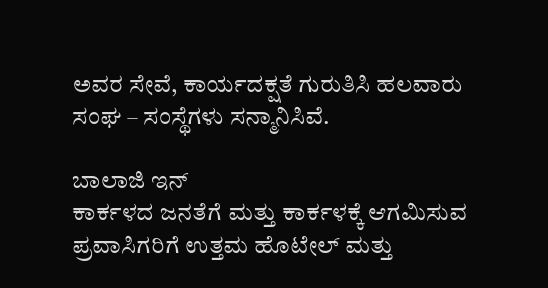ಅವರ ಸೇವೆ, ಕಾರ್ಯದಕ್ಷತೆ ಗುರುತಿಸಿ ಹಲವಾರು ಸಂಘ – ಸಂಸ್ಥೆಗಳು ಸನ್ಮಾನಿಸಿವೆ.

ಬಾಲಾಜಿ ಇನ್‌
ಕಾರ್ಕಳದ ಜನತೆಗೆ ಮತ್ತು ಕಾರ್ಕಳಕ್ಕೆ ಆಗಮಿಸುವ ಪ್ರವಾಸಿಗರಿಗೆ ಉತ್ತಮ ಹೊಟೇಲ್‌ ಮತ್ತು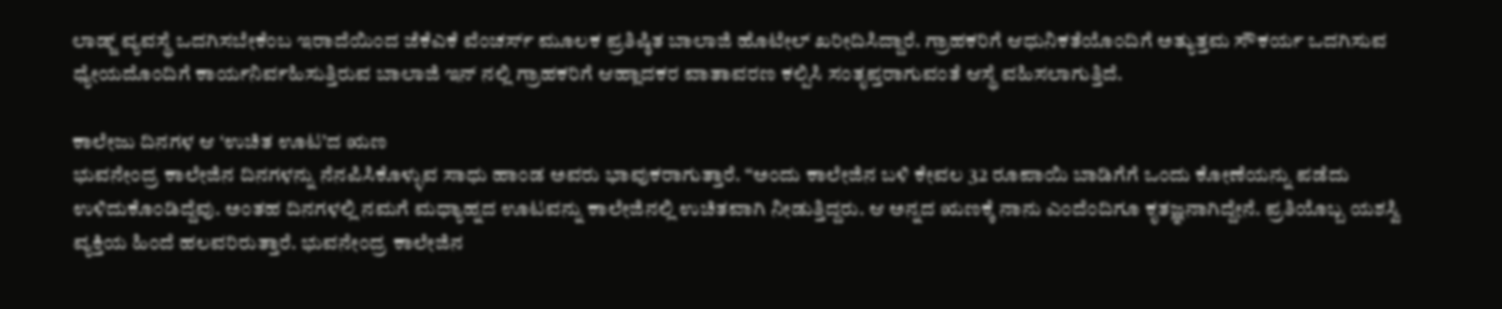ಲಾಡ್ಜ್‌ ವ್ಯವಸ್ಥೆ ಒದಗಿಸಬೇಕೆಂಬ ಇರಾದೆಯಿಂದ ಜೆಕೆಎಕೆ ವೆಂಚರ್ಸ್‌ ಮೂಲಕ ಪ್ರತಿಷ್ಠಿತ ಬಾಲಾಜಿ ಹೊಟೇಲ್‌ ಖರೀದಿಸಿದ್ದಾರೆ. ಗ್ರಾಹಕರಿಗೆ ಆಧುನಿಕತೆಯೊಂದಿಗೆ ಅತ್ಯುತ್ತಮ ಸೌಕರ್ಯ ಒದಗಿಸುವ ಧ್ಯೇಯದೊಂದಿಗೆ ಕಾರ್ಯನಿರ್ವಹಿಸುತ್ತಿರುವ ಬಾಲಾಜಿ ಇನ್‌ ನಲ್ಲಿ ಗ್ರಾಹಕರಿಗೆ ಆಹ್ಲಾದಕರ ವಾತಾವರಣ ಕಲ್ಪಿಸಿ ಸಂತೃಪ್ತರಾಗುವಂತೆ ಆಸ್ಥೆ ವಹಿಸಲಾಗುತ್ತಿದೆ.

ಕಾಲೇಜು ದಿನಗಳ ಆ ‘ಉಚಿತ ಊಟ’ದ ಋಣ
ಭುವನೇಂದ್ರ ಕಾಲೇಜಿನ ದಿನಗಳನ್ನು ನೆನಪಿಸಿಕೊಳ್ಳುವ ಸಾಧು ಹಾಂಡ ಅವರು ಭಾವುಕರಾಗುತ್ತಾರೆ. “ಅಂದು ಕಾಲೇಜಿನ ಬಳಿ ಕೇವಲ 32 ರೂಪಾಯಿ ಬಾಡಿಗೆಗೆ ಒಂದು ಕೋಣೆಯನ್ನು ಪಡೆದು ಉಳಿದುಕೊಂಡಿದ್ದೆವು. ಅಂತಹ ದಿನಗಳಲ್ಲಿ ನಮಗೆ ಮಧ್ಯಾಹ್ನದ ಊಟವನ್ನು ಕಾಲೇಜಿನಲ್ಲಿ ಉಚಿತವಾಗಿ ನೀಡುತ್ತಿದ್ದರು. ಆ ಅನ್ನದ ಋಣಕ್ಕೆ ನಾನು ಎಂದೆಂದಿಗೂ ಕೃತಜ್ಞನಾಗಿದ್ದೇನೆ. ಪ್ರತಿಯೊಬ್ಬ ಯಶಸ್ವಿ ವ್ಯಕ್ತಿಯ ಹಿಂದೆ ಹಲವರಿರುತ್ತಾರೆ. ಭುವನೇಂದ್ರ ಕಾಲೇಜಿನ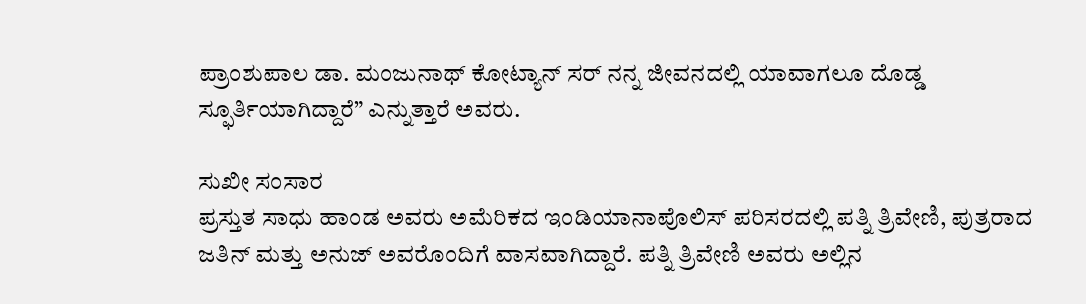ಪ್ರಾಂಶುಪಾಲ ಡಾ. ಮಂಜುನಾಥ್ ಕೋಟ್ಯಾನ್ ಸರ್ ನನ್ನ ಜೀವನದಲ್ಲಿ ಯಾವಾಗಲೂ ದೊಡ್ಡ ಸ್ಫೂರ್ತಿಯಾಗಿದ್ದಾರೆ” ಎನ್ನುತ್ತಾರೆ ಅವರು.

ಸುಖೀ ಸಂಸಾರ
ಪ್ರಸ್ತುತ ಸಾಧು ಹಾಂಡ ಅವರು ಅಮೆರಿಕದ ಇಂಡಿಯಾನಾಪೊಲಿಸ್ ಪರಿಸರದಲ್ಲಿ ಪತ್ನಿ ತ್ರಿವೇಣಿ, ಪುತ್ರರಾದ ಜತಿನ್ ಮತ್ತು ಅನುಜ್ ಅವರೊಂದಿಗೆ ವಾಸವಾಗಿದ್ದಾರೆ. ಪತ್ನಿ ತ್ರಿವೇಣಿ ಅವರು ಅಲ್ಲಿನ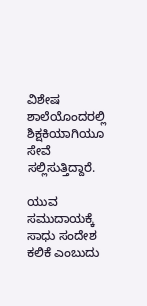ವಿಶೇಷ ಶಾಲೆಯೊಂದರಲ್ಲಿ ಶಿಕ್ಷಕಿಯಾಗಿಯೂ ಸೇವೆ ಸಲ್ಲಿಸುತ್ತಿದ್ದಾರೆ.

ಯುವ ಸಮುದಾಯಕ್ಕೆ ಸಾಧು ಸಂದೇಶ
ಕಲಿಕೆ ಎಂಬುದು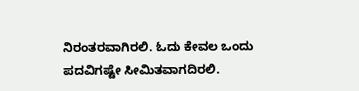ನಿರಂತರವಾಗಿರಲಿ. ಓದು ಕೇವಲ ಒಂದು ಪದವಿಗಷ್ಟೇ ಸೀಮಿತವಾಗದಿರಲಿ.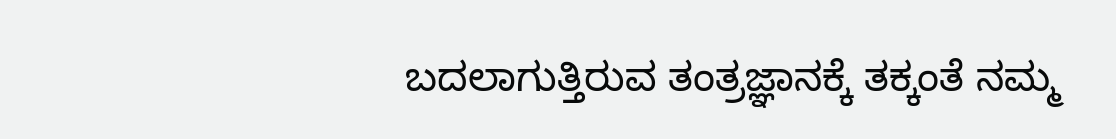ಬದಲಾಗುತ್ತಿರುವ ತಂತ್ರಜ್ಞಾನಕ್ಕೆ ತಕ್ಕಂತೆ ನಮ್ಮ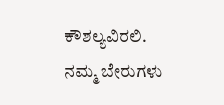ಕೌಶಲ್ಯವಿರಲಿ. ನಮ್ಮ ಬೇರುಗಳು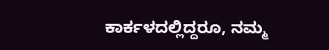ಕಾರ್ಕಳದಲ್ಲಿದ್ದರೂ, ನಮ್ಮ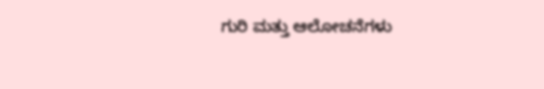ಗುರಿ ಮತ್ತು ಆಲೋಚನೆಗಳು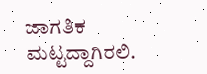ಜಾಗತಿಕ ಮಟ್ಟದ್ದಾಗಿರಲಿ.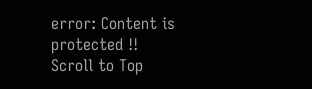error: Content is protected !!
Scroll to Top